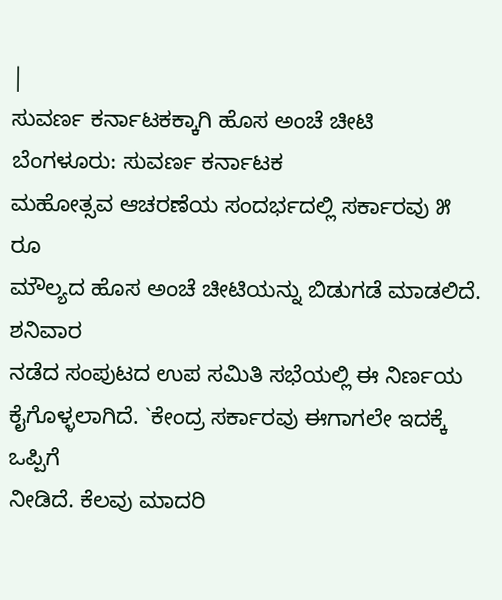|
ಸುವರ್ಣ ಕರ್ನಾಟಕಕ್ಕಾಗಿ ಹೊಸ ಅಂಚೆ ಚೀಟಿ
ಬೆಂಗಳೂರು: ಸುವರ್ಣ ಕರ್ನಾಟಕ
ಮಹೋತ್ಸವ ಆಚರಣೆಯ ಸಂದರ್ಭದಲ್ಲಿ ಸರ್ಕಾರವು ೫ ರೂ
ಮೌಲ್ಯದ ಹೊಸ ಅಂಚೆ ಚೀಟಿಯನ್ನು ಬಿಡುಗಡೆ ಮಾಡಲಿದೆ. ಶನಿವಾರ
ನಡೆದ ಸಂಪುಟದ ಉಪ ಸಮಿತಿ ಸಭೆಯಲ್ಲಿ ಈ ನಿರ್ಣಯ
ಕೈಗೊಳ್ಳಲಾಗಿದೆ. `ಕೇಂದ್ರ ಸರ್ಕಾರವು ಈಗಾಗಲೇ ಇದಕ್ಕೆ ಒಪ್ಪಿಗೆ
ನೀಡಿದೆ. ಕೆಲವು ಮಾದರಿ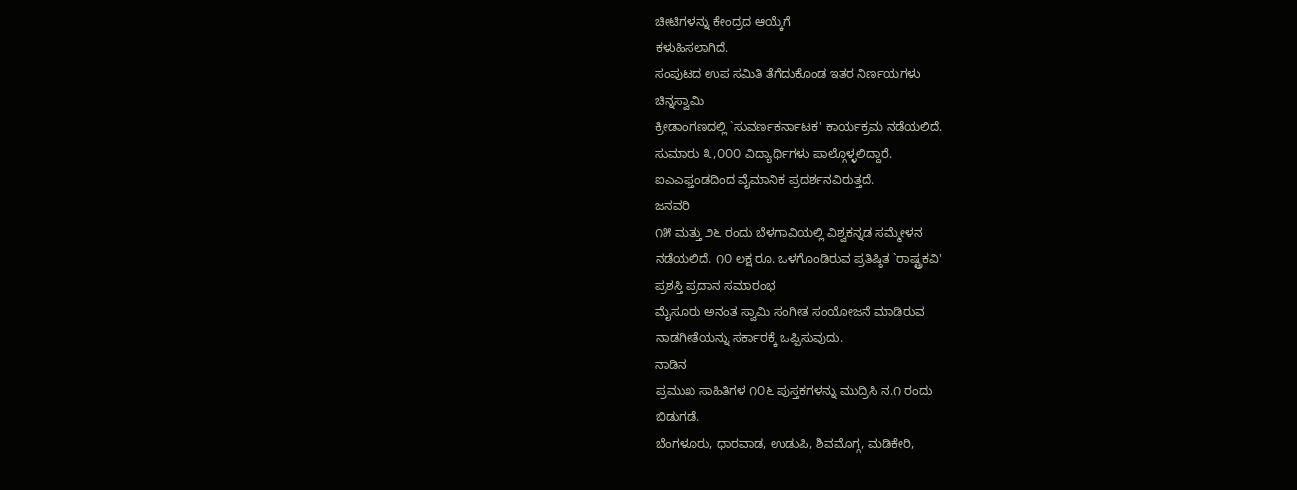ಚೀಟಿಗಳನ್ನು ಕೇಂದ್ರದ ಆಯ್ಕೆಗೆ
ಕಳುಹಿಸಲಾಗಿದೆ.
ಸಂಪುಟದ ಉಪ ಸಮಿತಿ ತೆಗೆದುಕೊಂಡ ಇತರ ನಿರ್ಣಯಗಳು
ಚಿನ್ನಸ್ವಾಮಿ
ಕ್ರೀಡಾಂಗಣದಲ್ಲಿ `ಸುವರ್ಣಕರ್ನಾಟಕ' ಕಾರ್ಯಕ್ರಮ ನಡೆಯಲಿದೆ.
ಸುಮಾರು ೩,೦೦೦ ವಿದ್ಯಾರ್ಥಿಗಳು ಪಾಲ್ಗೊಳ್ಳಲಿದ್ದಾರೆ.
ಐಎಎಫ್ತಂಡದಿಂದ ವೈಮಾನಿಕ ಪ್ರದರ್ಶನವಿರುತ್ತದೆ.
ಜನವರಿ
೧೫ ಮತ್ತು ೨೬ ರಂದು ಬೆಳಗಾವಿಯಲ್ಲಿ ವಿಶ್ವಕನ್ನಡ ಸಮ್ಮೇಳನ
ನಡೆಯಲಿದೆ. ೧೦ ಲಕ್ಷ ರೂ. ಒಳಗೊಂಡಿರುವ ಪ್ರತಿಷ್ಠಿತ `ರಾಷ್ಟ್ರಕವಿ'
ಪ್ರಶಸ್ತಿ ಪ್ರದಾನ ಸಮಾರಂಭ
ಮೈಸೂರು ಅನಂತ ಸ್ವಾಮಿ ಸಂಗೀತ ಸಂಯೋಜನೆ ಮಾಡಿರುವ
ನಾಡಗೀತೆಯನ್ನು ಸರ್ಕಾರಕ್ಕೆ ಒಪ್ಪಿಸುವುದು.
ನಾಡಿನ
ಪ್ರಮುಖ ಸಾಹಿತಿಗಳ ೧೦೬ ಪುಸ್ತಕಗಳನ್ನು ಮುದ್ರಿಸಿ ನ.೧ ರಂದು
ಬಿಡುಗಡೆ.
ಬೆಂಗಳೂರು, ಧಾರವಾಡ, ಉಡುಪಿ, ಶಿವಮೊಗ್ಗ, ಮಡಿಕೇರಿ,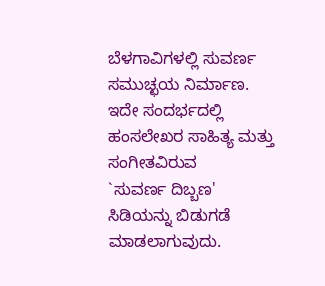ಬೆಳಗಾವಿಗಳಲ್ಲಿ ಸುವರ್ಣ ಸಮುಚ್ಛಯ ನಿರ್ಮಾಣ.
ಇದೇ ಸಂದರ್ಭದಲ್ಲಿ ಹಂಸಲೇಖರ ಸಾಹಿತ್ಯ ಮತ್ತು ಸಂಗೀತವಿರುವ
`ಸುವರ್ಣ ದಿಬ್ಬಣ' ಸಿಡಿಯನ್ನು ಬಿಡುಗಡೆ ಮಾಡಲಾಗುವುದು.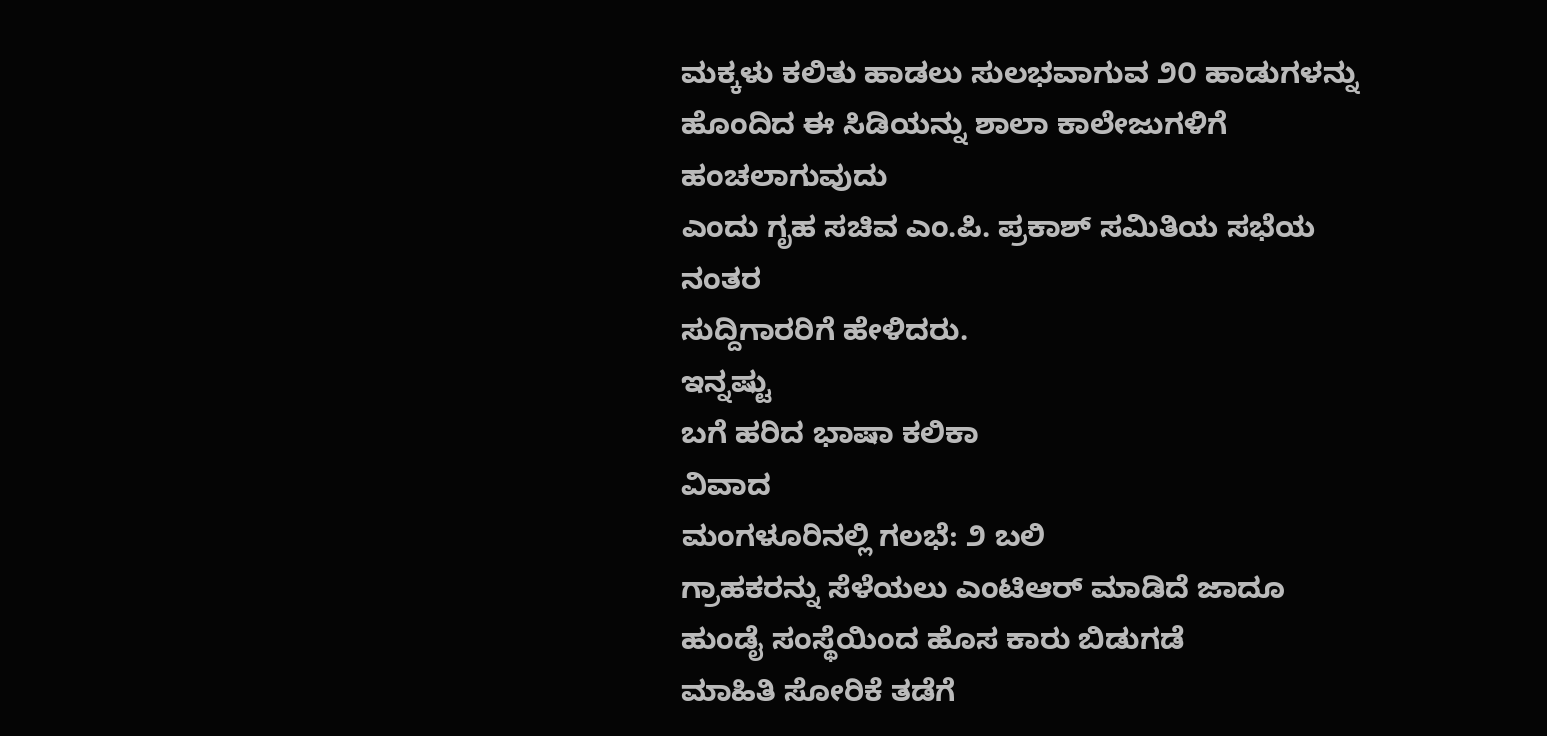ಮಕ್ಕಳು ಕಲಿತು ಹಾಡಲು ಸುಲಭವಾಗುವ ೨೦ ಹಾಡುಗಳನ್ನು
ಹೊಂದಿದ ಈ ಸಿಡಿಯನ್ನು ಶಾಲಾ ಕಾಲೇಜುಗಳಿಗೆ ಹಂಚಲಾಗುವುದು
ಎಂದು ಗೃಹ ಸಚಿವ ಎಂ.ಪಿ. ಪ್ರಕಾಶ್ ಸಮಿತಿಯ ಸಭೆಯ ನಂತರ
ಸುದ್ದಿಗಾರರಿಗೆ ಹೇಳಿದರು.
ಇನ್ನಷ್ಟು
ಬಗೆ ಹರಿದ ಭಾಷಾ ಕಲಿಕಾ
ವಿವಾದ
ಮಂಗಳೂರಿನಲ್ಲಿ ಗಲಭೆ: ೨ ಬಲಿ
ಗ್ರಾಹಕರನ್ನು ಸೆಳೆಯಲು ಎಂಟಿಆರ್ ಮಾಡಿದೆ ಜಾದೂ
ಹುಂಡೈ ಸಂಸ್ಥೆಯಿಂದ ಹೊಸ ಕಾರು ಬಿಡುಗಡೆ
ಮಾಹಿತಿ ಸೋರಿಕೆ ತಡೆಗೆ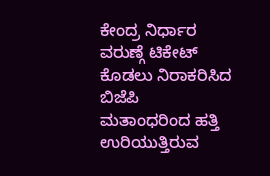ಕೇಂದ್ರ ನಿರ್ಧಾರ
ವರುಣ್ಗೆ ಟಿಕೇಟ್ ಕೊಡಲು ನಿರಾಕರಿಸಿದ ಬಿಜೆಪಿ
ಮತಾಂಧರಿಂದ ಹತ್ತಿ ಉರಿಯುತ್ತಿರುವ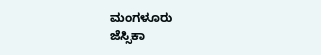ಮಂಗಳೂರು
ಜೆಸ್ಸಿಕಾ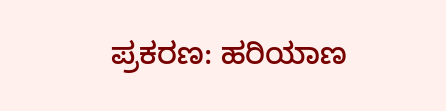ಪ್ರಕರಣ: ಹರಿಯಾಣ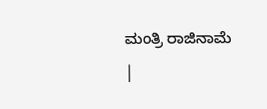ಮಂತ್ರಿ ರಾಜಿನಾಮೆ
|